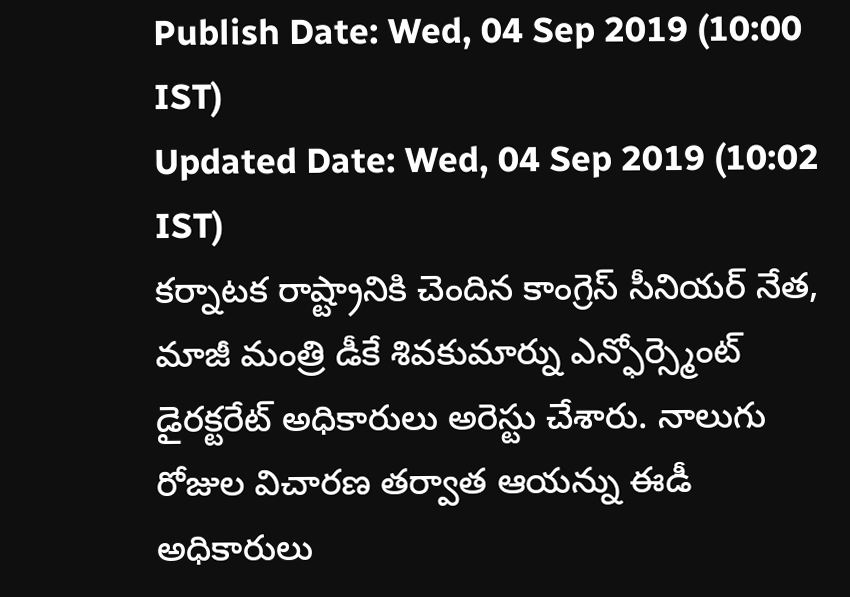Publish Date: Wed, 04 Sep 2019 (10:00 IST)
Updated Date: Wed, 04 Sep 2019 (10:02 IST)
కర్నాటక రాష్ట్రానికి చెందిన కాంగ్రెస్ సీనియర్ నేత, మాజీ మంత్రి డీకే శివకుమార్ను ఎన్ఫోర్స్మెంట్ డైరక్టరేట్ అధికారులు అరెస్టు చేశారు. నాలుగు రోజుల విచారణ తర్వాత ఆయన్ను ఈడీ అధికారులు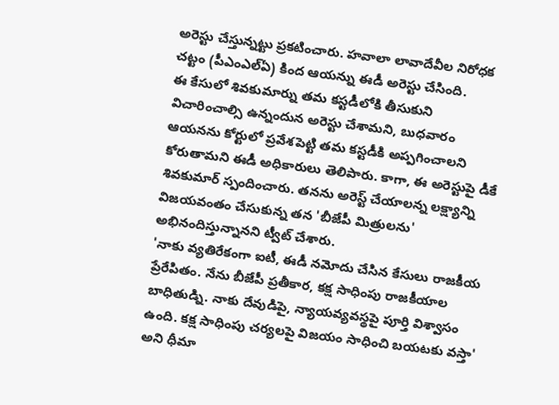అరెస్టు చేస్తున్నట్టు ప్రకటించారు. హవాలా లావాదేవీల నిరోధక చట్టం (పీఎంఎల్ఏ) కింద ఆయన్ను ఈడీ అరెస్టు చేసింది.
ఈ కేసులో శివకుమార్ను తమ కస్టడీలోకి తీసుకుని విచారించాల్సి ఉన్నందున అరెస్టు చేశామని, బుధవారం ఆయనను కోర్టులో ప్రవేశపెట్టి తమ కస్టడీకి అప్పగించాలని కోరుతామని ఈడీ అధికారులు తెలిపారు. కాగా, ఈ అరెస్టుపై డీకే శివకుమార్ స్పందించారు. తనను అరెస్ట్ చేయాలన్న లక్ష్యాన్ని విజయవంతం చేసుకున్న తన 'బీజేపీ మిత్రులను' అభినందిస్తున్నానని ట్వీట్ చేశారు.
'నాకు వ్యతిరేకంగా ఐటీ, ఈడీ నమోదు చేసిన కేసులు రాజకీయ ప్రేరేపితం. నేను బీజేపీ ప్రతీకార, కక్ష సాధింపు రాజకీయాల బాధితుడ్ని. నాకు దేవుడిపై, న్యాయవ్యవస్థపై పూర్తి విశ్వాసం ఉంది. కక్ష సాధింపు చర్యలపై విజయం సాధించి బయటకు వస్తా' అని ధీమా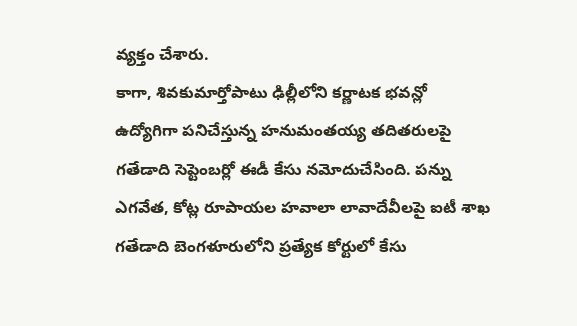వ్యక్తం చేశారు.
కాగా, శివకుమార్తోపాటు ఢిల్లీలోని కర్ణాటక భవన్లో ఉద్యోగిగా పనిచేస్తున్న హనుమంతయ్య తదితరులపై గతేడాది సెప్టెంబర్లో ఈడీ కేసు నమోదుచేసింది. పన్ను ఎగవేత, కోట్ల రూపాయల హవాలా లావాదేవీలపై ఐటీ శాఖ గతేడాది బెంగళూరులోని ప్రత్యేక కోర్టులో కేసు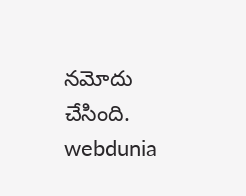నమోదు చేసింది.
webdunia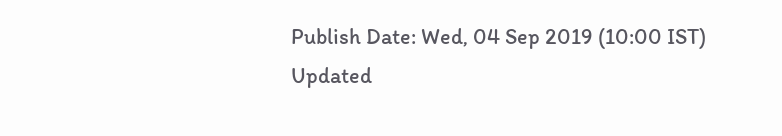Publish Date: Wed, 04 Sep 2019 (10:00 IST)
Updated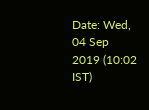Date: Wed, 04 Sep 2019 (10:02 IST)